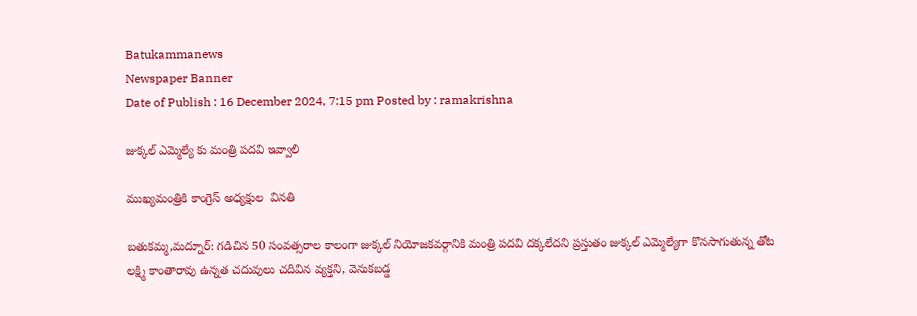Batukammanews
Newspaper Banner
Date of Publish : 16 December 2024, 7:15 pm Posted by : ramakrishna

జుక్కల్ ఎమ్మెల్యే కు మంత్రి పదవి ఇవ్వాలి

ముఖ్యమంత్రికి కాంగ్రెస్ అధ్యక్షుల  వినతి

బతుకమ్మ,మద్నూర్: గడిచిన 50 సంవత్సరాల కాలంగా జుక్కల్ నియోజకవర్గానికి మంత్రి పదవి దక్కలేదని ప్రస్తుతం జుక్కల్ ఎమ్మెల్యేగా కొనసాగుతున్న తోట లక్ష్మి కాంతారావు ఉన్నత చదువులు చదివిన వ్యక్తని, వెనుకబడ్డ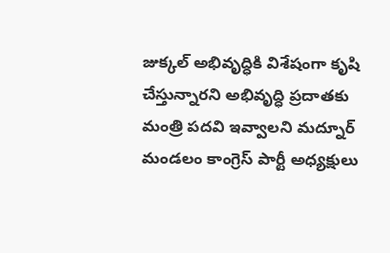జుక్కల్ అభివృద్ధికి విశేషంగా కృషి చేస్తున్నారని అభివృద్ధి ప్రదాతకు మంత్రి పదవి ఇవ్వాలని మద్నూర్ మండలం కాంగ్రెస్ పార్టీ అధ్యక్షులు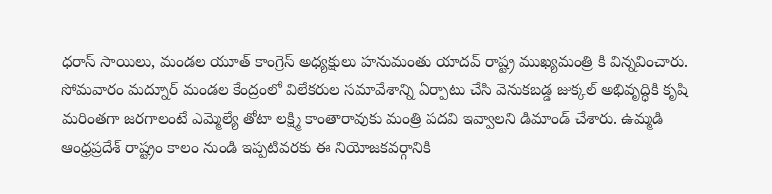ధరాస్ సాయిలు, మండల యూత్ కాంగ్రెస్ అధ్యక్షులు హనుమంతు యాదవ్ రాష్ట్ర ముఖ్యమంత్రి కి విన్నవించారు. సోమవారం మద్నూర్ మండల కేంద్రంలో విలేకరుల సమావేశాన్ని ఏర్పాటు చేసి వెనుకబడ్డ జుక్కల్ అభివృద్ధికి కృషి మరింతగా జరగాలంటే ఎమ్మెల్యే తోటా లక్ష్మి కాంతారావుకు మంత్రి పదవి ఇవ్వాలని డిమాండ్ చేశారు. ఉమ్మడి ఆంధ్రప్రదేశ్ రాష్ట్రం కాలం నుండి ఇప్పటివరకు ఈ నియోజకవర్గానికి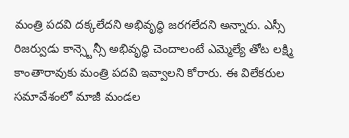మంత్రి పదవి దక్కలేదని అభివృద్ధి జరగలేదని అన్నారు. ఎస్సీ రిజర్వుడు కాన్స్టెన్సీ అభివృద్ధి చెందాలంటే ఎమ్మెల్యే తోట లక్ష్మి కాంతారావుకు మంత్రి పదవి ఇవ్వాలని కోరారు. ఈ విలేకరుల సమావేశంలో మాజీ మండల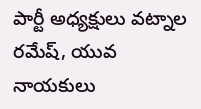పార్టీ అధ్యక్షులు వట్నాల రమేష్, యువ నాయకులు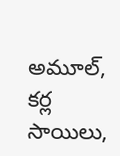అమూల్, కర్ల సాయిలు,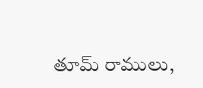తూమ్ రాములు,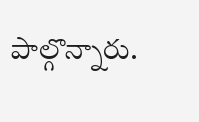పాల్గొన్నారు.